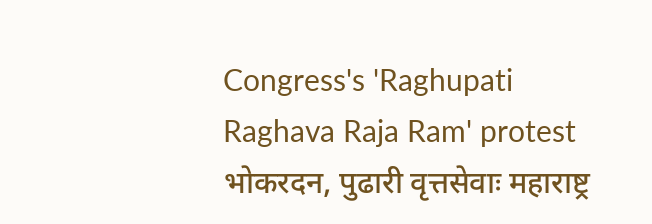Congress's 'Raghupati Raghava Raja Ram' protest
भोकरदन, पुढारी वृत्तसेवाः महाराष्ट्र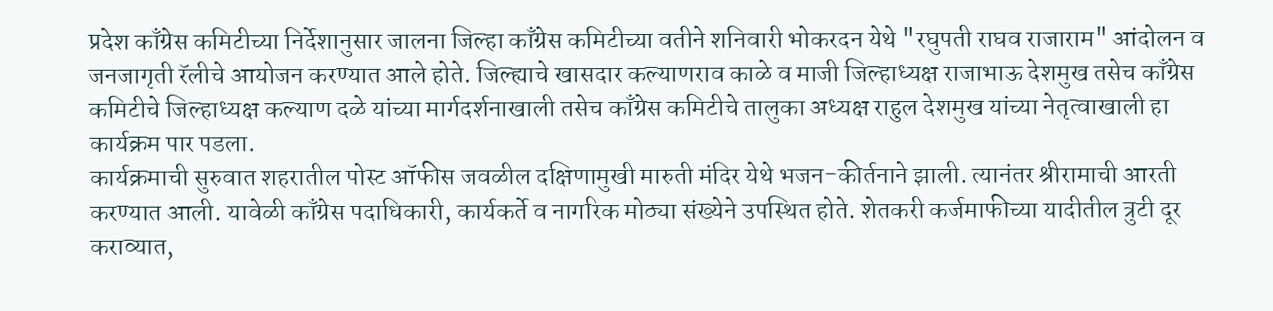प्रदेश काँग्रेस कमिटीच्या निर्देशानुसार जालना जिल्हा काँग्रेस कमिटीच्या वतीने शनिवारी भोकरदन येथे "रघुपती राघव राजाराम" आंदोलन व जनजागृती रॅलीचे आयोजन करण्यात आले होते. जिल्ह्याचे खासदार कल्याणराव काळे व माजी जिल्हाध्यक्ष राजाभाऊ देशमुख तसेच काँग्रेस कमिटीचे जिल्हाध्यक्ष कल्याण दळे यांच्या मार्गदर्शनाखाली तसेच काँग्रेस कमिटीचे तालुका अध्यक्ष राहुल देशमुख यांच्या नेतृत्वाखाली हा कार्यक्रम पार पडला.
कार्यक्रमाची सुरुवात शहरातील पोस्ट ऑफीस जवळील दक्षिणामुखी मारुती मंदिर येथे भजन-कीर्तनाने झाली. त्यानंतर श्रीरामाची आरती करण्यात आली. यावेळी काँग्रेस पदाधिकारी, कार्यकर्ते व नागरिक मोठ्या संख्येने उपस्थित होते. शेतकरी कर्जमाफीच्या यादीतील त्रुटी दूर कराव्यात,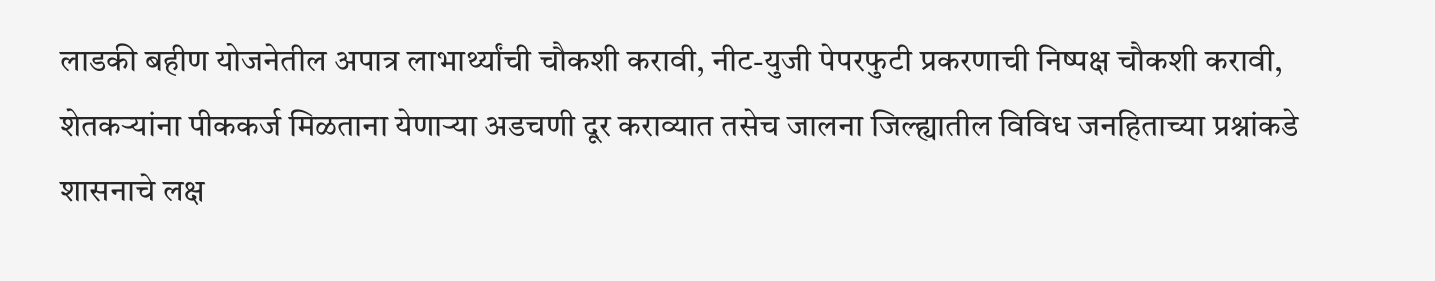लाडकी बहीण योजनेतील अपात्र लाभार्थ्यांची चौकशी करावी, नीट-युजी पेपरफुटी प्रकरणाची निष्पक्ष चौकशी करावी, शेतकऱ्यांना पीककर्ज मिळताना येणाऱ्या अडचणी दूर कराव्यात तसेच जालना जिल्ह्यातील विविध जनहिताच्या प्रश्नांकडे शासनाचे लक्ष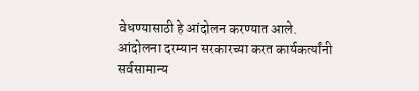वेधण्यासाठी हे आंदोलन करण्यात आले.
आंदोलना दरम्यान सरकारच्या करत कार्यकर्त्यांनी सर्वसामान्य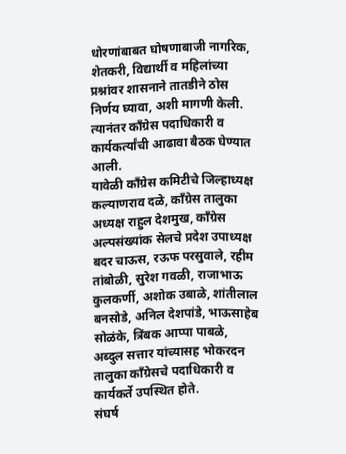धोरणांबाबत घोषणाबाजी नागरिक, शेतकरी, विद्यार्थी व महिलांच्या प्रश्नांवर शासनाने तातडीने ठोस निर्णय घ्यावा, अशी मागणी केली. त्यानंतर काँग्रेस पदाधिकारी व कार्यकर्त्यांची आढावा बैठक घेण्यात आली.
यावेळी काँग्रेस कमिटीचे जिल्हाध्यक्ष कल्याणराव दळे, काँग्रेस तालुका अध्यक्ष राहुल देशमुख, काँग्रेस अल्पसंख्यांक सेलचे प्रदेश उपाध्यक्ष बदर चाऊस, रऊफ परसुवाले, रहीम तांबोळी, सुरेश गवळी, राजाभाऊ कुलकर्णी, अशोक उबाळे, शांतीलाल बनसोडे, अनिल देशपांडे, भाऊसाहेब सोळंके, त्रिंबक आप्पा पाबळे, अब्दुल सत्तार यांच्यासह भोकरदन तालुका काँग्रेसचे पदाधिकारी व कार्यकर्ते उपस्थित होते.
संघर्ष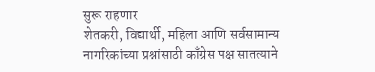सुरू राहणार
शेतकरी, विद्यार्थी, महिला आणि सर्वसामान्य नागरिकांच्या प्रश्नांसाठी काँग्रेस पक्ष सातत्याने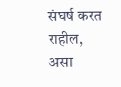संघर्ष करत राहील, असा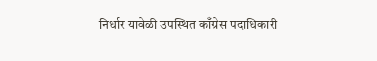निर्धार यावेळी उपस्थित काँग्रेस पदाधिकारी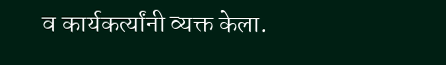व कार्यकर्त्यांनी व्यक्त केला.